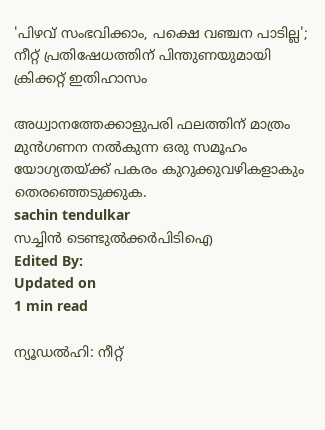'പിഴവ് സംഭവിക്കാം, പക്ഷെ വഞ്ചന പാടില്ല'; നീറ്റ് പ്രതിഷേധത്തിന് പിന്തുണയുമായി ക്രിക്കറ്റ് ഇതിഹാസം

അധ്വാനത്തേക്കാളുപരി ഫലത്തിന് മാത്രം മുന്‍ഗണന നല്‍കുന്ന ഒരു സമൂഹം യോഗ്യതയ്ക്ക് പകരം കുറുക്കുവഴികളാകും തെരഞ്ഞെടുക്കുക.
sachin tendulkar
സച്ചിൻ ടെണ്ടുൽക്കർപിടിഐ
Edited By:
Updated on
1 min read

ന്യൂഡല്‍ഹി: നീറ്റ്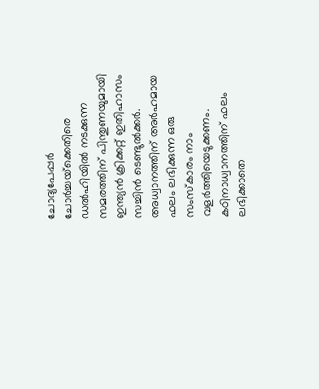ചോദ്യപേപ്പര്‍ ചോര്‍ച്ചയ്‌ക്കെതിരെ ഡല്‍ഹിയില്‍ നടക്കുന്ന സമരത്തിന് പിന്തുണയുമായി ഇന്ത്യന്‍ ക്രിക്കറ്റ് ഇതിഹാസം സച്ചിന്‍ ടെണ്ടുല്‍ക്കര്‍. അധ്വാനത്തിന് അര്‍ഹമായ ഫലം ലഭിക്കുന്ന ഒരു സംസ്‌കാരം നാം വളര്‍ത്തിയെടുക്കണം. കഠിനാധ്വാനത്തിന് ഫലം ലഭിക്കാതെ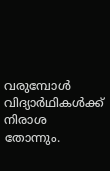വരുമ്പോള്‍ വിദ്യാര്‍ഥികള്‍ക്ക് നിരാശ തോന്നും.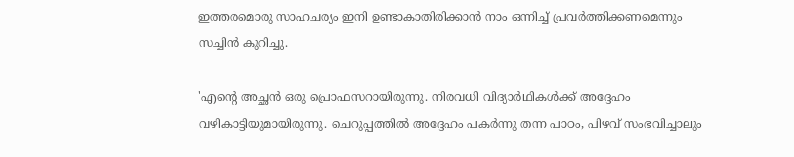ഇത്തരമൊരു സാഹചര്യം ഇനി ഉണ്ടാകാതിരിക്കാന്‍ നാം ഒന്നിച്ച് പ്രവര്‍ത്തിക്കണമെന്നും സച്ചിന്‍ കുറിച്ചു.

'എന്റെ അച്ഛന്‍ ഒരു പ്രൊഫസറായിരുന്നു. നിരവധി വിദ്യാര്‍ഥികള്‍ക്ക് അദ്ദേഹം വഴികാട്ടിയുമായിരുന്നു. ചെറുപ്പത്തില്‍ അദ്ദേഹം പകര്‍ന്നു തന്ന പാഠം, പിഴവ് സംഭവിച്ചാലും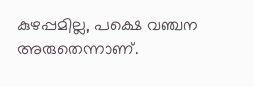കുഴപ്പമില്ല, പക്ഷെ വഞ്ചന അരുതെന്നാണ്.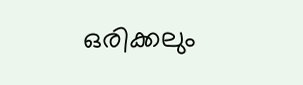ഒരിക്കലും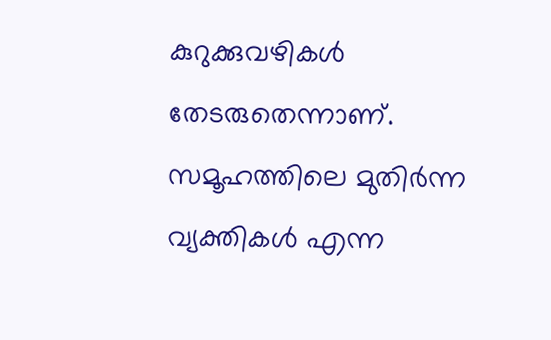കുറുക്കുവഴികള്‍ തേടരുതെന്നാണ്. സമൂഹത്തിലെ മുതിര്‍ന്ന വ്യക്തികള്‍ എന്ന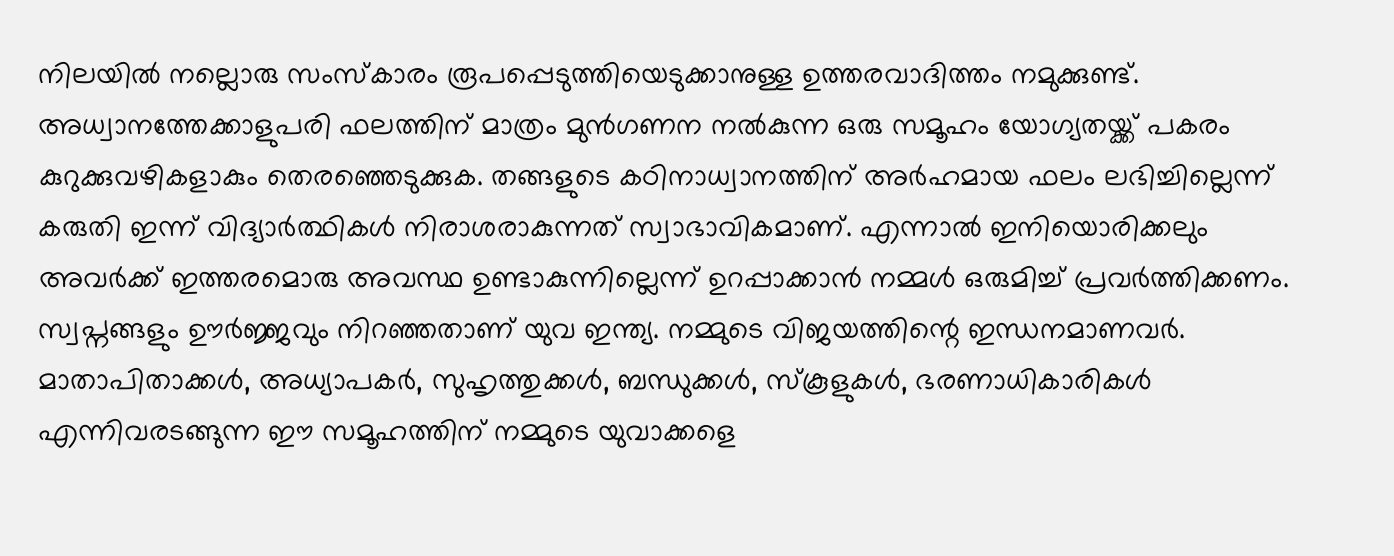നിലയില്‍ നല്ലൊരു സംസ്‌കാരം രൂപപ്പെടുത്തിയെടുക്കാനുള്ള ഉത്തരവാദിത്തം നമുക്കുണ്ട്. അധ്വാനത്തേക്കാളുപരി ഫലത്തിന് മാത്രം മുന്‍ഗണന നല്‍കുന്ന ഒരു സമൂഹം യോഗ്യതയ്ക്ക് പകരം കുറുക്കുവഴികളാകും തെരഞ്ഞെടുക്കുക. തങ്ങളുടെ കഠിനാധ്വാനത്തിന് അര്‍ഹമായ ഫലം ലഭിച്ചില്ലെന്ന് കരുതി ഇന്ന് വിദ്യാര്‍ത്ഥികള്‍ നിരാശരാകുന്നത് സ്വാഭാവികമാണ്. എന്നാല്‍ ഇനിയൊരിക്കലും അവര്‍ക്ക് ഇത്തരമൊരു അവസ്ഥ ഉണ്ടാകുന്നില്ലെന്ന് ഉറപ്പാക്കാന്‍ നമ്മള്‍ ഒരുമിച്ച് പ്രവര്‍ത്തിക്കണം. സ്വപ്നങ്ങളും ഊര്‍ജ്ജവും നിറഞ്ഞതാണ് യുവ ഇന്ത്യ. നമ്മുടെ വിജയത്തിന്റെ ഇന്ധനമാണവര്‍. മാതാപിതാക്കള്‍, അധ്യാപകര്‍, സുഹൃത്തുക്കള്‍, ബന്ധുക്കള്‍, സ്‌കൂളുകള്‍, ഭരണാധികാരികള്‍ എന്നിവരടങ്ങുന്ന ഈ സമൂഹത്തിന് നമ്മുടെ യുവാക്കളെ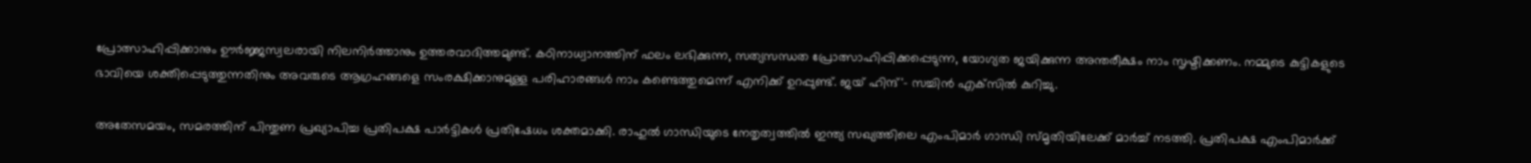പ്രോത്സാഹിപ്പിക്കാനും ഊര്‍ജ്ജസ്വലരായി നിലനിര്‍ത്താനും ഉത്തരവാദിത്തമുണ്ട്. കഠിനാധ്വാനത്തിന് ഫലം ലഭിക്കുന്ന, സത്യസന്ധത പ്രോത്സാഹിപ്പിക്കപ്പെടുന്ന, യോഗ്യത ജയിക്കുന്ന അന്തരീക്ഷം നാം സൃഷ്ടിക്കണം. നമ്മുടെ കുട്ടികളുടെ ഭാവിയെ ശക്തിപ്പെടുത്തുന്നതിനും അവരുടെ ആഗ്രഹങ്ങളെ സംരക്ഷിക്കാനുമുള്ള പരിഹാരങ്ങള്‍ നാം കണ്ടെത്തുമെന്ന് എനിക്ക് ഉറപ്പുണ്ട്. ജയ് ഹിന്ദ്'- സച്ചിന്‍ എക്‌സില്‍ കുറിച്ചു.

അതേസമയം, സമരത്തിന് പിന്തുണ പ്രഖ്യാപിച്ച പ്രതിപക്ഷ പാര്‍ട്ടികള്‍ പ്രതിഷേധം ശക്തമാക്കി. രാഹുല്‍ ഗാന്ധിയുടെ നേതൃത്വത്തില്‍ ഇന്ത്യ സഖ്യത്തിലെ എംപിമാര്‍ ഗാന്ധി സ്മൃതിയിലേക്ക് മാര്‍ച്ച് നടത്തി. പ്രതിപക്ഷ എംപിമാര്‍ക്ക്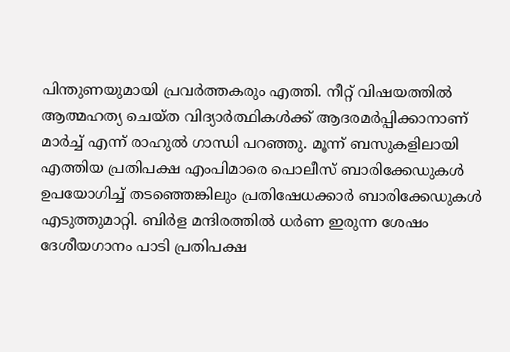പിന്തുണയുമായി പ്രവര്‍ത്തകരും എത്തി. നീറ്റ് വിഷയത്തില്‍ ആത്മഹത്യ ചെയ്ത വിദ്യാര്‍ത്ഥികള്‍ക്ക് ആദരമര്‍പ്പിക്കാനാണ് മാര്‍ച്ച് എന്ന് രാഹുല്‍ ഗാന്ധി പറഞ്ഞു. മൂന്ന് ബസുകളിലായി എത്തിയ പ്രതിപക്ഷ എംപിമാരെ പൊലീസ് ബാരിക്കേഡുകള്‍ ഉപയോഗിച്ച് തടഞ്ഞെങ്കിലും പ്രതിഷേധക്കാര്‍ ബാരിക്കേഡുകള്‍ എടുത്തുമാറ്റി. ബിര്‍ള മന്ദിരത്തില്‍ ധര്‍ണ ഇരുന്ന ശേഷം ദേശീയഗാനം പാടി പ്രതിപക്ഷ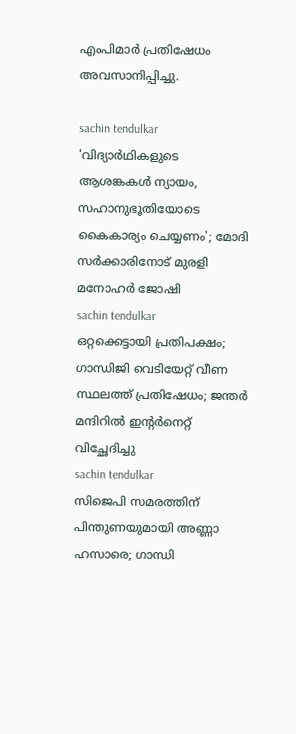എംപിമാര്‍ പ്രതിഷേധം അവസാനിപ്പിച്ചു.

sachin tendulkar
'വിദ്യാര്‍ഥികളുടെ ആശങ്കകള്‍ ന്യായം, സഹാനുഭൂതിയോടെ കൈകാര്യം ചെയ്യണം'; മോദി സര്‍ക്കാരിനോട് മുരളി മനോഹര്‍ ജോഷി
sachin tendulkar
ഒറ്റക്കെട്ടായി പ്രതിപക്ഷം; ഗാന്ധിജി വെടിയേറ്റ് വീണ സ്ഥലത്ത് പ്രതിഷേധം; ജന്തര്‍ മന്ദിറില്‍ ഇന്റര്‍നെറ്റ് വിച്ഛേദിച്ചു
sachin tendulkar
സിജെപി സമരത്തിന് പിന്തുണയുമായി അണ്ണാ ഹസാരെ; ഗാന്ധി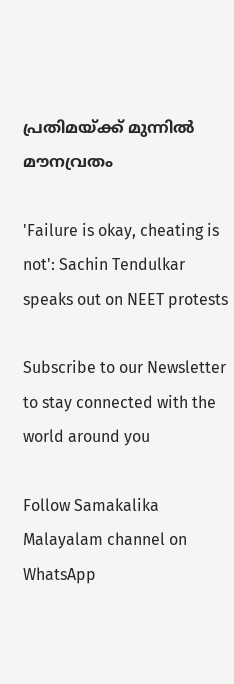പ്രതിമയ്ക്ക് മുന്നില്‍ മൗനവ്രതം

'Failure is okay, cheating is not': Sachin Tendulkar speaks out on NEET protests

Subscribe to our Newsletter to stay connected with the world around you

Follow Samakalika Malayalam channel on WhatsApp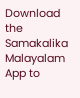Download the Samakalika Malayalam App to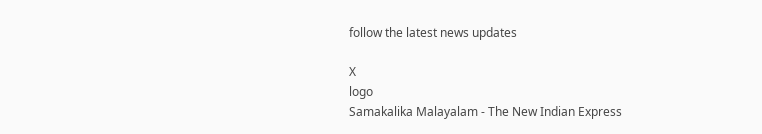follow the latest news updates

X
logo
Samakalika Malayalam - The New Indian Express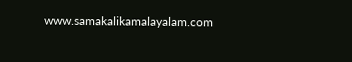www.samakalikamalayalam.com